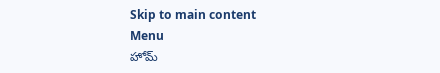Skip to main content
Menu
హోమ్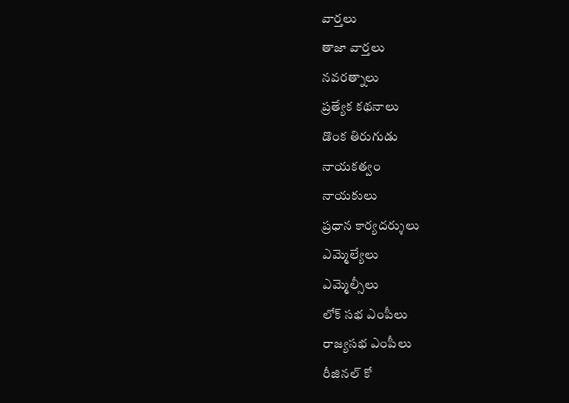వార్తలు
తాజా వార్తలు
నవరత్నాలు
ప్రత్యేక కథనాలు
డొంక తిరుగుడు
నాయకత్వం
నాయకులు
ప్రధాన కార్యదర్శులు
ఎమ్మెల్యేలు
ఎమ్మెల్సీలు
లోక్ సభ ఎంపీలు
రాజ్యసభ ఎంపీలు
రీజినల్ కో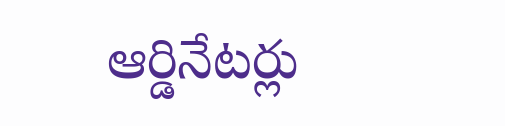ఆర్డినేటర్లు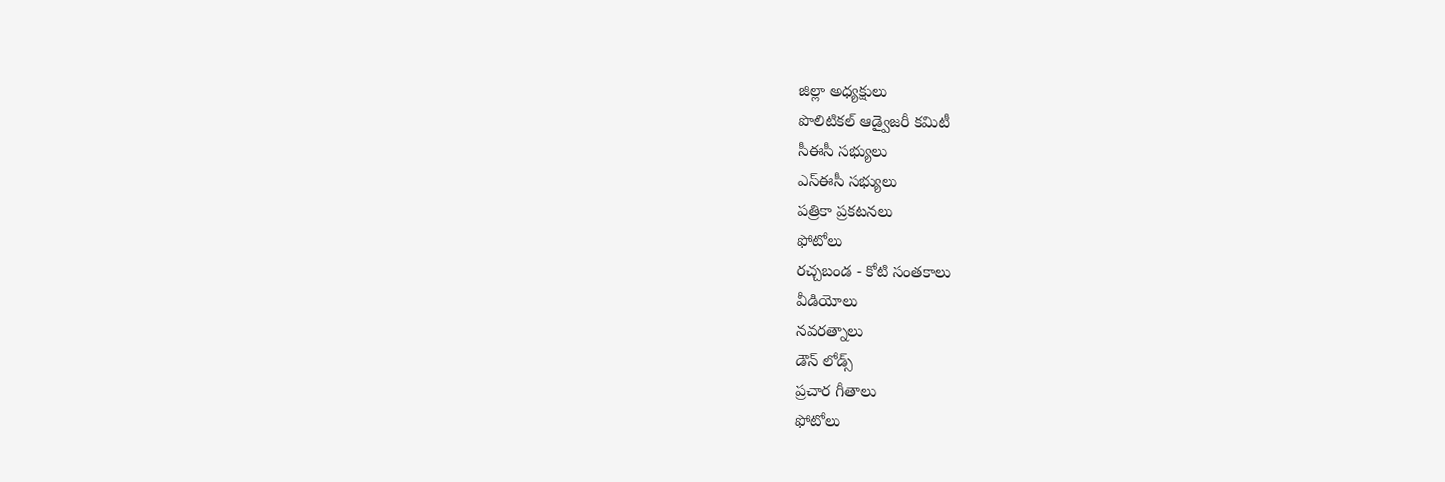జిల్లా అధ్యక్షులు
పొలిటికల్ ఆడ్వైజరీ కమిటీ
సీఈసీ సభ్యులు
ఎస్ఈసీ సభ్యులు
పత్రికా ప్రకటనలు
ఫోటోలు
రచ్చబండ - కోటి సంతకాలు
వీడియోలు
నవరత్నాలు
డౌన్ లోడ్స్
ప్రచార గీతాలు
ఫోటోలు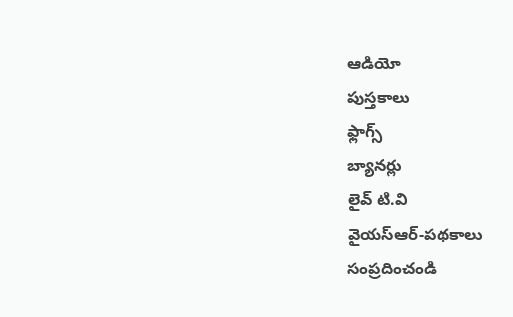ఆడియో
పుస్తకాలు
ఫ్లాగ్స్
బ్యానర్లు
లైవ్ టి.వి
వైయస్ఆర్-పథకాలు
సంప్రదించండి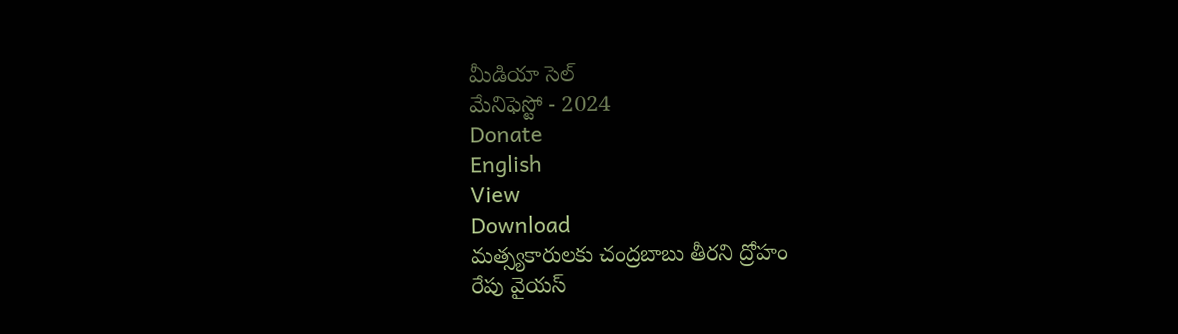మీడియా సెల్
మేనిఫెస్టో - 2024
Donate
English
View
Download
మత్స్యకారులకు చంద్రబాబు తీరని ద్రోహం
రేపు వైయస్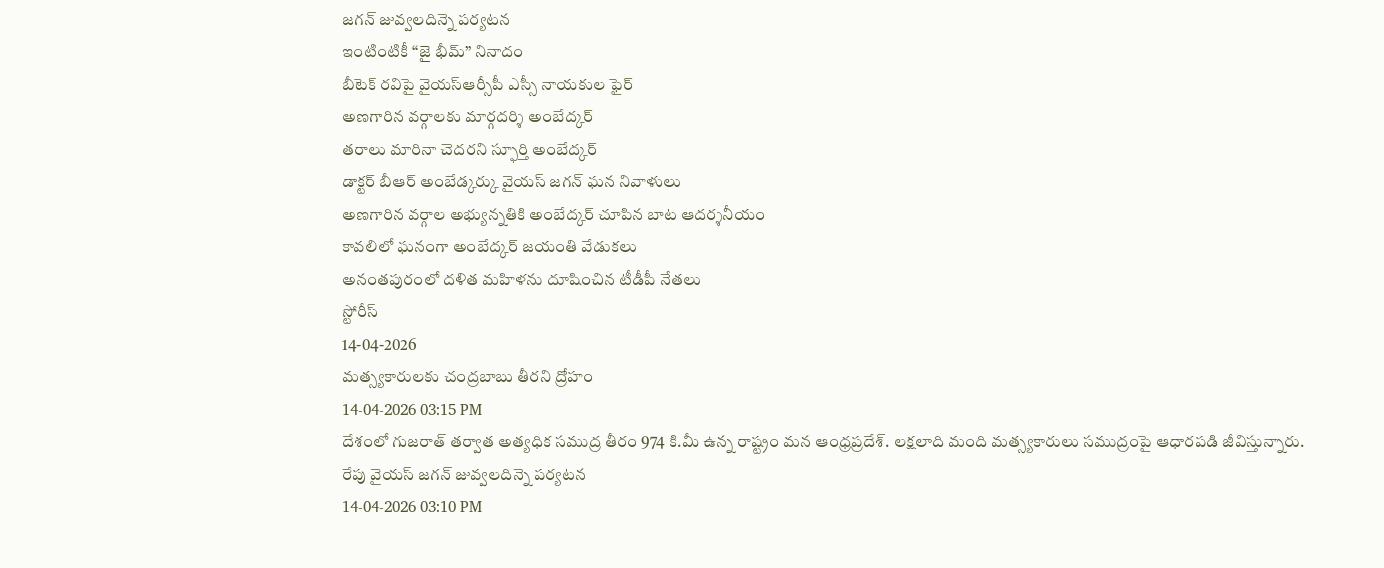జగన్ జువ్వలదిన్నె పర్యటన
ఇంటింటికీ “జై భీమ్” నినాదం
బీటెక్ రవిపై వైయస్ఆర్సీపీ ఎస్సీ నాయకుల ఫైర్
అణగారిన వర్గాలకు మార్గదర్శి అంబేద్కర్
తరాలు మారినా చెదరని స్ఫూర్తి అంబేద్కర్
డాక్టర్ బీఆర్ అంబేడ్కర్కు వైయస్ జగన్ ఘన నివాళులు
అణగారిన వర్గాల అభ్యున్నతికి అంబేద్కర్ చూపిన బాట ఆదర్శనీయం
కావలిలో ఘనంగా అంబేద్కర్ జయంతి వేడుకలు
అనంతపురంలో దళిత మహిళను దూషించిన టీడీపీ నేతలు
స్టోరీస్
14-04-2026
మత్స్యకారులకు చంద్రబాబు తీరని ద్రోహం
14-04-2026 03:15 PM
దేశంలో గుజరాత్ తర్వాత అత్యధిక సముద్ర తీరం 974 కి.మీ ఉన్న రాష్ట్రం మన ఆంధ్రప్రదేశ్. లక్షలాది మంది మత్స్యకారులు సముద్రంపై ఆధారపడి జీవిస్తున్నారు.
రేపు వైయస్ జగన్ జువ్వలదిన్నె పర్యటన
14-04-2026 03:10 PM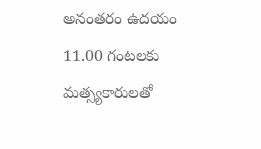అనంతరం ఉదయం 11.00 గంటలకు మత్స్యకారులతో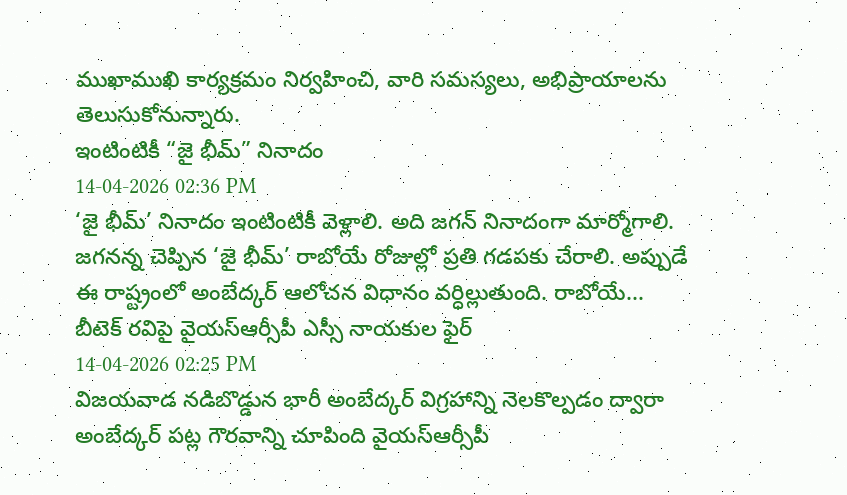ముఖాముఖి కార్యక్రమం నిర్వహించి, వారి సమస్యలు, అభిప్రాయాలను తెలుసుకోనున్నారు.
ఇంటింటికీ “జై భీమ్” నినాదం
14-04-2026 02:36 PM
‘జై భీమ్’ నినాదం ఇంటింటికీ వెళ్లాలి. అది జగన్ నినాదంగా మార్మోగాలి. జగనన్న చెప్పిన ‘జై భీమ్’ రాబోయే రోజుల్లో ప్రతి గడపకు చేరాలి. అప్పుడే ఈ రాష్ట్రంలో అంబేద్కర్ ఆలోచన విధానం వర్ధిల్లుతుంది. రాబోయే...
బీటెక్ రవిపై వైయస్ఆర్సీపీ ఎస్సీ నాయకుల ఫైర్
14-04-2026 02:25 PM
విజయవాడ నడిబొడ్డున భారీ అంబేద్కర్ విగ్రహాన్ని నెలకొల్పడం ద్వారా అంబేద్కర్ పట్ల గౌరవాన్ని చూపింది వైయస్ఆర్సీపీ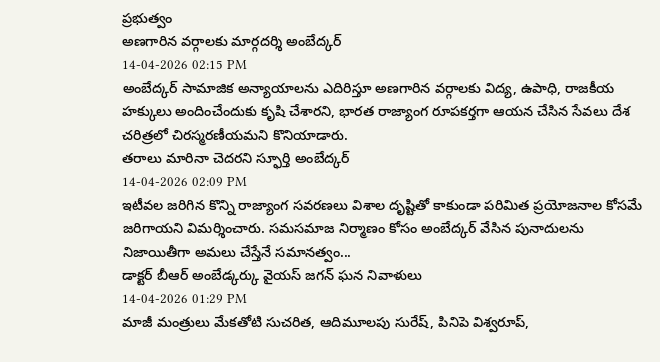ప్రభుత్వం
అణగారిన వర్గాలకు మార్గదర్శి అంబేద్కర్
14-04-2026 02:15 PM
అంబేద్కర్ సామాజిక అన్యాయాలను ఎదిరిస్తూ అణగారిన వర్గాలకు విద్య, ఉపాధి, రాజకీయ హక్కులు అందించేందుకు కృషి చేశారని, భారత రాజ్యాంగ రూపకర్తగా ఆయన చేసిన సేవలు దేశ చరిత్రలో చిరస్మరణీయమని కొనియాడారు.
తరాలు మారినా చెదరని స్ఫూర్తి అంబేద్కర్
14-04-2026 02:09 PM
ఇటీవల జరిగిన కొన్ని రాజ్యాంగ సవరణలు విశాల దృష్టితో కాకుండా పరిమిత ప్రయోజనాల కోసమే జరిగాయని విమర్శించారు. సమసమాజ నిర్మాణం కోసం అంబేద్కర్ వేసిన పునాదులను నిజాయితీగా అమలు చేస్తేనే సమానత్వం...
డాక్టర్ బీఆర్ అంబేడ్కర్కు వైయస్ జగన్ ఘన నివాళులు
14-04-2026 01:29 PM
మాజీ మంత్రులు మేకతోటి సుచరిత, ఆదిమూలపు సురేష్, పినిపె విశ్వరూప్,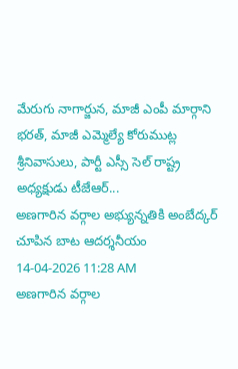మేరుగు నాగార్జున, మాజీ ఎంపీ మార్గాని భరత్, మాజీ ఎమ్మెల్యే కోరుముట్ల శ్రీనివాసులు, పార్టీ ఎస్సీ సెల్ రాష్ట్ర అధ్యక్షుడు టీజేఆర్...
అణగారిన వర్గాల అభ్యున్నతికి అంబేద్కర్ చూపిన బాట ఆదర్శనీయం
14-04-2026 11:28 AM
అణగారిన వర్గాల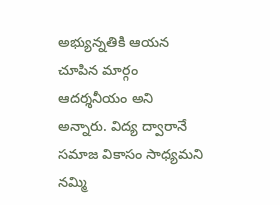అభ్యున్నతికి ఆయన చూపిన మార్గం ఆదర్శనీయం అని అన్నారు. విద్య ద్వారానే సమాజ వికాసం సాధ్యమని నమ్మి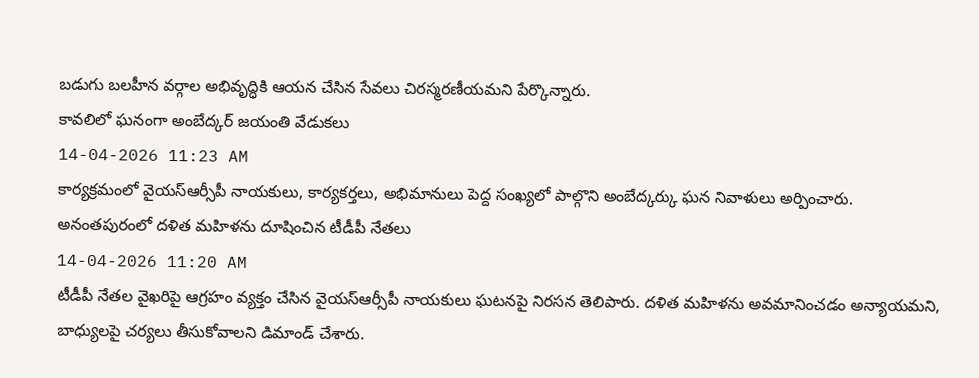బడుగు బలహీన వర్గాల అభివృద్ధికి ఆయన చేసిన సేవలు చిరస్మరణీయమని పేర్కొన్నారు.
కావలిలో ఘనంగా అంబేద్కర్ జయంతి వేడుకలు
14-04-2026 11:23 AM
కార్యక్రమంలో వైయస్ఆర్సీపీ నాయకులు, కార్యకర్తలు, అభిమానులు పెద్ద సంఖ్యలో పాల్గొని అంబేద్కర్కు ఘన నివాళులు అర్పించారు.
అనంతపురంలో దళిత మహిళను దూషించిన టీడీపీ నేతలు
14-04-2026 11:20 AM
టీడీపీ నేతల వైఖరిపై ఆగ్రహం వ్యక్తం చేసిన వైయస్ఆర్సీపీ నాయకులు ఘటనపై నిరసన తెలిపారు. దళిత మహిళను అవమానించడం అన్యాయమని, బాధ్యులపై చర్యలు తీసుకోవాలని డిమాండ్ చేశారు.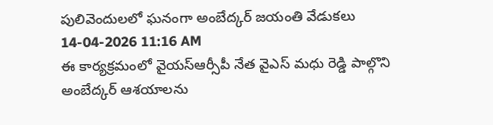పులివెందులలో ఘనంగా అంబేద్కర్ జయంతి వేడుకలు
14-04-2026 11:16 AM
ఈ కార్యక్రమంలో వైయస్ఆర్సీపీ నేత వైఎస్ మధు రెడ్డి పాల్గొని అంబేద్కర్ ఆశయాలను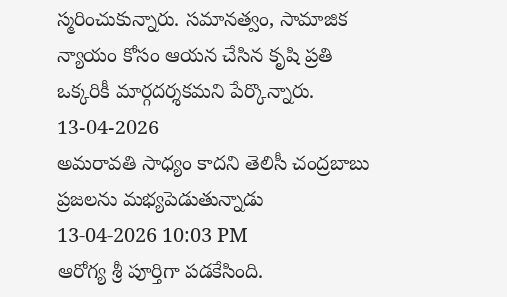స్మరించుకున్నారు. సమానత్వం, సామాజిక న్యాయం కోసం ఆయన చేసిన కృషి ప్రతి ఒక్కరికీ మార్గదర్శకమని పేర్కొన్నారు.
13-04-2026
అమరావతి సాధ్యం కాదని తెలిసీ చంద్రబాబు ప్రజలను మభ్యపెడుతున్నాడు
13-04-2026 10:03 PM
ఆరోగ్య శ్రీ పూర్తిగా పడకేసింది.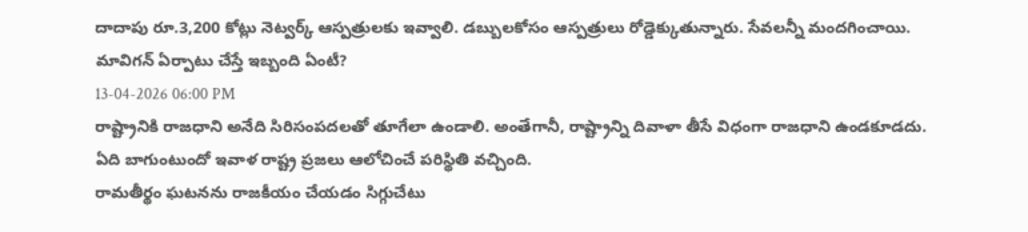దాదాపు రూ.3,200 కోట్లు నెట్వర్క్ ఆస్పత్రులకు ఇవ్వాలి. డబ్బులకోసం ఆస్పత్రులు రోడ్డెక్కుతున్నారు. సేవలన్నీ మందగించాయి.
మావిగన్ ఏర్పాటు చేస్తే ఇబ్బంది ఏంటీ?
13-04-2026 06:00 PM
రాష్ట్రానికి రాజధాని అనేది సిరిసంపదలతో తూగేలా ఉండాలి. అంతేగానీ, రాష్ట్రాన్ని దివాళా తీసే విధంగా రాజధాని ఉండకూడదు. ఏది బాగుంటుందో ఇవాళ రాష్ట్ర ప్రజలు ఆలోచించే పరిస్థితి వచ్చింది.
రామతీర్థం ఘటనను రాజకీయం చేయడం సిగ్గుచేటు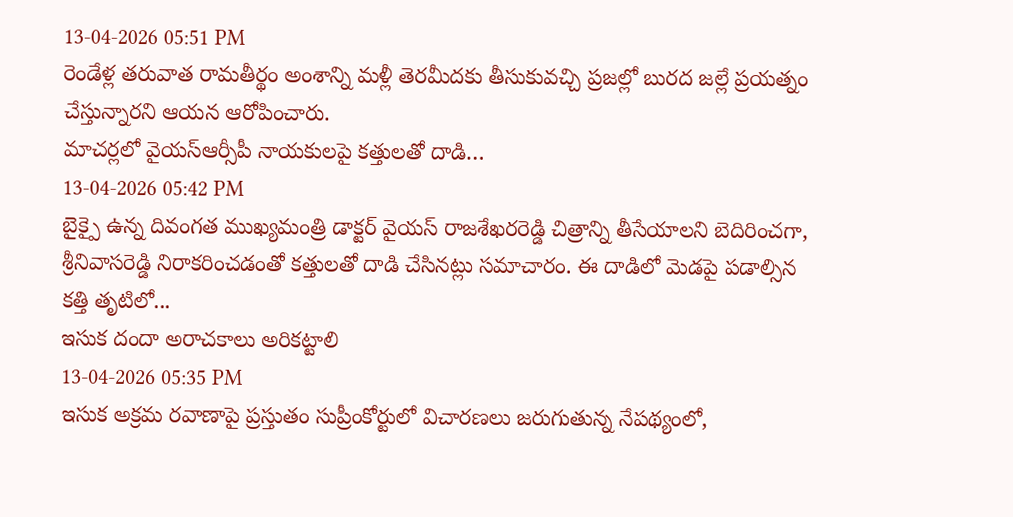13-04-2026 05:51 PM
రెండేళ్ల తరువాత రామతీర్థం అంశాన్ని మళ్లీ తెరమీదకు తీసుకువచ్చి ప్రజల్లో బురద జల్లే ప్రయత్నం చేస్తున్నారని ఆయన ఆరోపించారు.
మాచర్లలో వైయస్ఆర్సీపీ నాయకులపై కత్తులతో దాడి…
13-04-2026 05:42 PM
బైక్పై ఉన్న దివంగత ముఖ్యమంత్రి డాక్టర్ వైయస్ రాజశేఖరరెడ్డి చిత్రాన్ని తీసేయాలని బెదిరించగా, శ్రీనివాసరెడ్డి నిరాకరించడంతో కత్తులతో దాడి చేసినట్లు సమాచారం. ఈ దాడిలో మెడపై పడాల్సిన కత్తి తృటిలో...
ఇసుక దందా అరాచకాలు అరికట్టాలి
13-04-2026 05:35 PM
ఇసుక అక్రమ రవాణాపై ప్రస్తుతం సుప్రీంకోర్టులో విచారణలు జరుగుతున్న నేపథ్యంలో,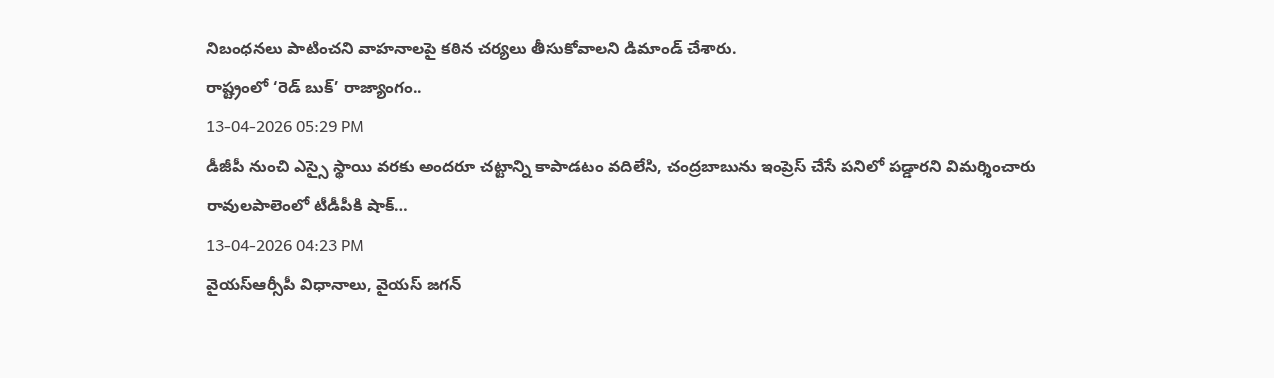నిబంధనలు పాటించని వాహనాలపై కఠిన చర్యలు తీసుకోవాలని డిమాండ్ చేశారు.
రాష్ట్రంలో ‘రెడ్ బుక్’ రాజ్యాంగం..
13-04-2026 05:29 PM
డీజీపీ నుంచి ఎస్సై స్థాయి వరకు అందరూ చట్టాన్ని కాపాడటం వదిలేసి, చంద్రబాబును ఇంప్రెస్ చేసే పనిలో పడ్డారని విమర్శించారు
రావులపాలెంలో టీడీపీకి షాక్…
13-04-2026 04:23 PM
వైయస్ఆర్సీపీ విధానాలు, వైయస్ జగన్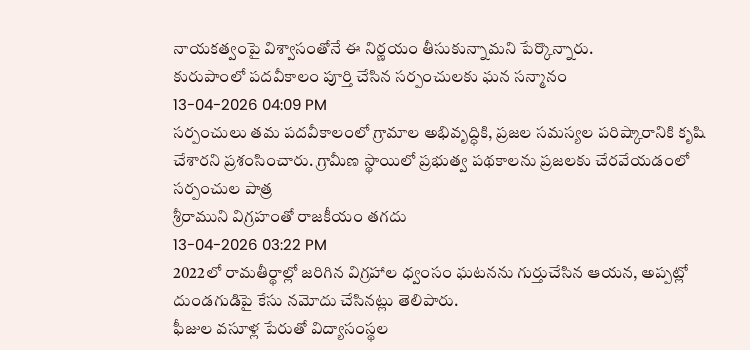నాయకత్వంపై విశ్వాసంతోనే ఈ నిర్ణయం తీసుకున్నామని పేర్కొన్నారు.
కురుపాంలో పదవీకాలం పూర్తి చేసిన సర్పంచులకు ఘన సన్మానం
13-04-2026 04:09 PM
సర్పంచులు తమ పదవీకాలంలో గ్రామాల అభివృద్ధికి, ప్రజల సమస్యల పరిష్కారానికి కృషి చేశారని ప్రశంసించారు. గ్రామీణ స్థాయిలో ప్రభుత్వ పథకాలను ప్రజలకు చేరవేయడంలో సర్పంచుల పాత్ర
శ్రీరాముని విగ్రహంతో రాజకీయం తగదు
13-04-2026 03:22 PM
2022లో రామతీర్థాల్లో జరిగిన విగ్రహాల ధ్వంసం ఘటనను గుర్తుచేసిన ఆయన, అప్పట్లో దుండగుడిపై కేసు నమోదు చేసినట్లు తెలిపారు.
ఫీజుల వసూళ్ల పేరుతో విద్యాసంస్థల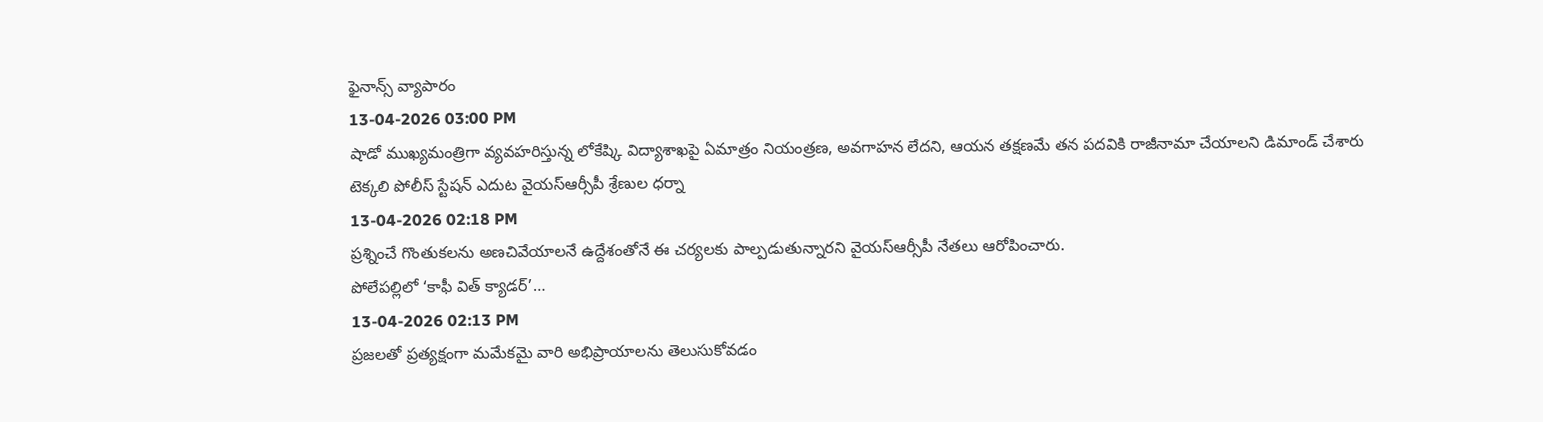ఫైనాన్స్ వ్యాపారం
13-04-2026 03:00 PM
షాడో ముఖ్యమంత్రిగా వ్యవహరిస్తున్న లోకేష్కి విద్యాశాఖపై ఏమాత్రం నియంత్రణ, అవగాహన లేదని, ఆయన తక్షణమే తన పదవికి రాజీనామా చేయాలని డిమాండ్ చేశారు
టెక్కలి పోలీస్ స్టేషన్ ఎదుట వైయస్ఆర్సీపీ శ్రేణుల ధర్నా
13-04-2026 02:18 PM
ప్రశ్నించే గొంతుకలను అణచివేయాలనే ఉద్దేశంతోనే ఈ చర్యలకు పాల్పడుతున్నారని వైయస్ఆర్సీపీ నేతలు ఆరోపించారు.
పోలేపల్లిలో ‘కాఫీ విత్ క్యాడర్’…
13-04-2026 02:13 PM
ప్రజలతో ప్రత్యక్షంగా మమేకమై వారి అభిప్రాయాలను తెలుసుకోవడం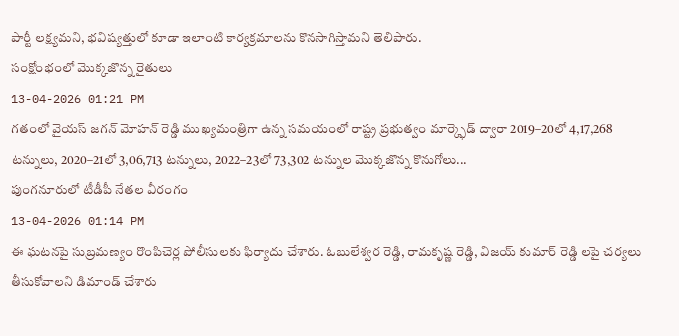పార్టీ లక్ష్యమని, భవిష్యత్తులో కూడా ఇలాంటి కార్యక్రమాలను కొనసాగిస్తామని తెలిపారు.
సంక్షోంభంలో మొక్కజొన్న రైతులు
13-04-2026 01:21 PM
గతంలో వైయస్ జగన్ మోహన్ రెడ్డి ముఖ్యమంత్రిగా ఉన్న సమయంలో రాష్ట్ర ప్రభుత్వం మార్క్ఫెడ్ ద్వారా 2019–20లో 4,17,268 టన్నులు, 2020–21లో 3,06,713 టన్నులు, 2022–23లో 73,302 టన్నుల మొక్కజొన్న కొనుగోలు...
పుంగనూరులో టీడీపీ నేతల వీరంగం
13-04-2026 01:14 PM
ఈ ఘటనపై సుబ్రమణ్యం రొంపిచెర్ల పోలీసులకు ఫిర్యాదు చేశారు. ఓబులేశ్వర రెడ్డి, రామకృష్ణ రెడ్డి, విజయ్ కుమార్ రెడ్డి లపై చర్యలు తీసుకోవాలని డిమాండ్ చేశారు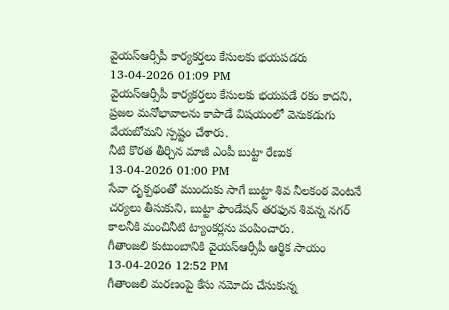వైయస్ఆర్సీపీ కార్యకర్తలు కేసులకు భయపడరు
13-04-2026 01:09 PM
వైయస్ఆర్సీపీ కార్యకర్తలు కేసులకు భయపడే రకం కాదని, ప్రజల మనోభావాలను కాపాడే విషయంలో వెనుకడుగు వేయబోమని స్పష్టం చేశారు.
నీటి కొరత తీర్చిన మాజీ ఎంపీ బుట్టా రేణుక
13-04-2026 01:00 PM
సేవా దృక్పథంతో ముందుకు సాగే బుట్టా శివ నీలకంఠ వెంటనే చర్యలు తీసుకుని, బుట్టా ఫౌండేషన్ తరఫున శివన్న నగర్ కాలనీకి మంచినీటి ట్యాంకర్లను పంపించారు.
గీతాంజలి కుటుంబానికి వైయస్ఆర్సీపీ ఆర్థిక సాయం
13-04-2026 12:52 PM
గీతాంజలి మరణంపై కేసు నమోదు చేసుకున్న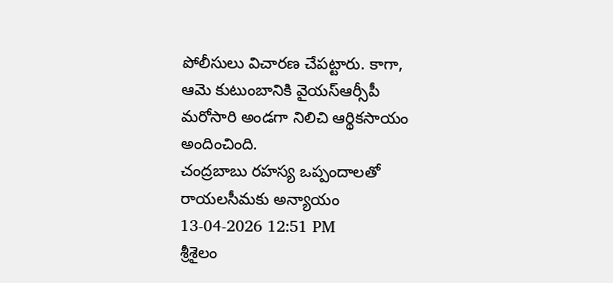పోలీసులు విచారణ చేపట్టారు. కాగా, ఆమె కుటుంబానికి వైయస్ఆర్సీపీ మరోసారి అండగా నిలిచి ఆర్థికసాయం అందించింది.
చంద్రబాబు రహస్య ఒప్పందాలతో రాయలసీమకు అన్యాయం
13-04-2026 12:51 PM
శ్రీశైలం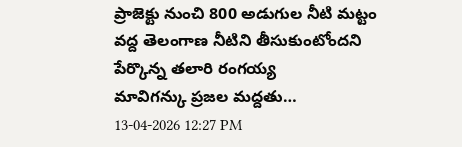ప్రాజెక్టు నుంచి 800 అడుగుల నీటి మట్టం వద్ద తెలంగాణ నీటిని తీసుకుంటోందని పేర్కొన్న తలారి రంగయ్య
మావిగన్కు ప్రజల మద్దతు…
13-04-2026 12:27 PM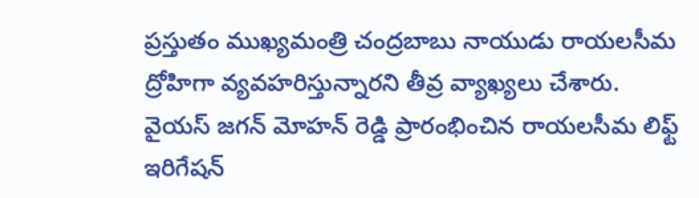ప్రస్తుతం ముఖ్యమంత్రి చంద్రబాబు నాయుడు రాయలసీమ ద్రోహిగా వ్యవహరిస్తున్నారని తీవ్ర వ్యాఖ్యలు చేశారు. వైయస్ జగన్ మోహన్ రెడ్డి ప్రారంభించిన రాయలసీమ లిఫ్ట్ ఇరిగేషన్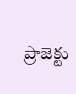ప్రాజెక్టు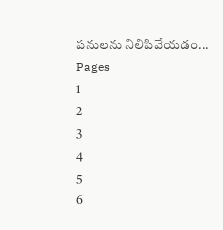పనులను నిలిపివేయడం...
Pages
1
2
3
4
5
6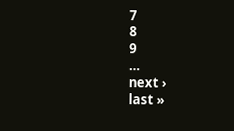7
8
9
…
next ›
last »